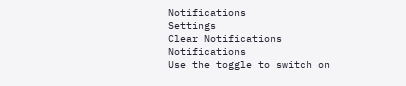Notifications
Settings
Clear Notifications
Notifications
Use the toggle to switch on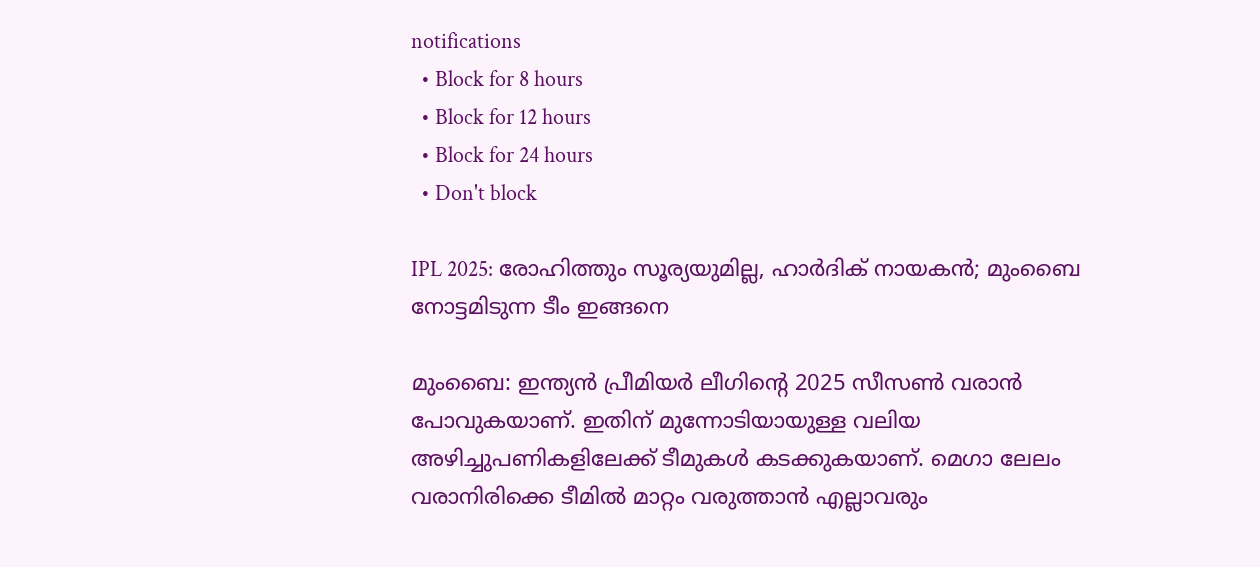notifications
  • Block for 8 hours
  • Block for 12 hours
  • Block for 24 hours
  • Don't block

IPL 2025: രോഹിത്തും സൂര്യയുമില്ല, ഹാര്‍ദിക് നായകന്‍; മുംബൈ നോട്ടമിടുന്ന ടീം ഇങ്ങനെ

മുംബൈ: ഇന്ത്യന്‍ പ്രീമിയര്‍ ലീഗിന്റെ 2025 സീസണ്‍ വരാന്‍ പോവുകയാണ്. ഇതിന് മുന്നോടിയായുള്ള വലിയ അഴിച്ചുപണികളിലേക്ക് ടീമുകള്‍ കടക്കുകയാണ്. മെഗാ ലേലം വരാനിരിക്കെ ടീമില്‍ മാറ്റം വരുത്താന്‍ എല്ലാവരും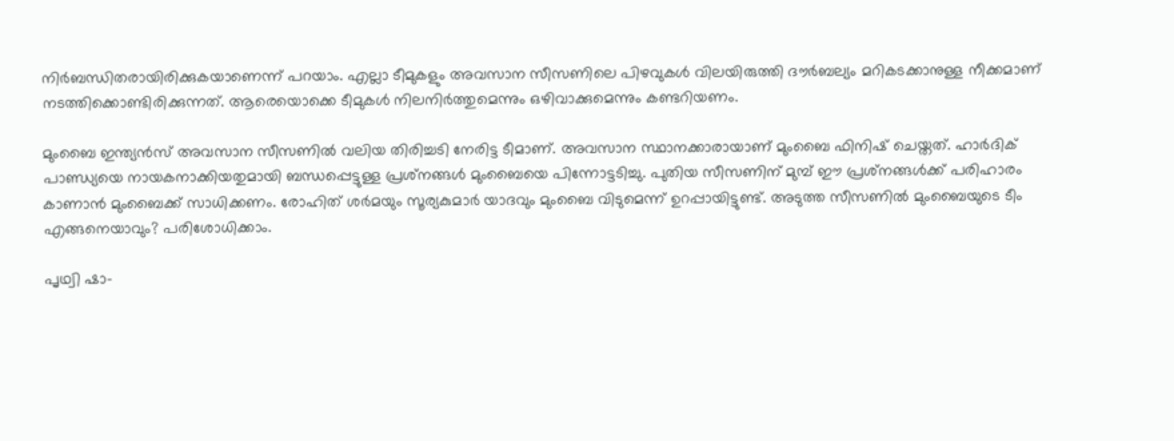നിര്‍ബന്ധിതരായിരിക്കുകയാണെന്ന് പറയാം. എല്ലാ ടീമുകളും അവസാന സീസണിലെ പിഴവുകള്‍ വിലയിരുത്തി ദൗര്‍ബല്യം മറികടക്കാനുള്ള നീക്കമാണ് നടത്തിക്കൊണ്ടിരിക്കുന്നത്. ആരെയൊക്കെ ടീമുകള്‍ നിലനിര്‍ത്തുമെന്നും ഒഴിവാക്കുമെന്നും കണ്ടറിയണം.

മുംബൈ ഇന്ത്യന്‍സ് അവസാന സീസണില്‍ വലിയ തിരിച്ചടി നേരിട്ട ടീമാണ്. അവസാന സ്ഥാനക്കാരായാണ് മുംബൈ ഫിനിഷ് ചെയ്തത്. ഹാര്‍ദിക് പാണ്ഡ്യയെ നായകനാക്കിയതുമായി ബന്ധപ്പെട്ടുള്ള പ്രശ്‌നങ്ങള്‍ മുംബൈയെ പിന്നോട്ടടിച്ചു. പുതിയ സീസണിന് മുമ്പ് ഈ പ്രശ്‌നങ്ങള്‍ക്ക് പരിഹാരം കാണാന്‍ മുംബൈക്ക് സാധിക്കണം. രോഹിത് ശര്‍മയും സൂര്യകുമാര്‍ യാദവും മുംബൈ വിടുമെന്ന് ഉറപ്പായിട്ടുണ്ട്. അടുത്ത സീസണില്‍ മുംബൈയുടെ ടീം എങ്ങനെയാവും? പരിശോധിക്കാം.

പൃഥ്വി ഷാ-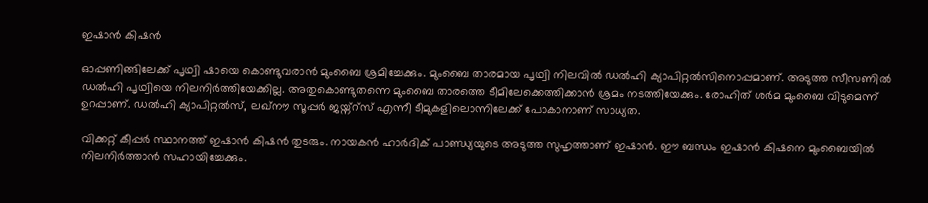ഇഷാന്‍ കിഷന്‍

ഓപ്പണിങ്ങിലേക്ക് പൃഥ്വി ഷായെ കൊണ്ടുവരാന്‍ മുംബൈ ശ്രമിച്ചേക്കും. മുംബൈ താരമായ പൃഥ്വി നിലവില്‍ ഡല്‍ഹി ക്യാപിറ്റല്‍സിനൊപ്പമാണ്. അടുത്ത സീസണില്‍ ഡല്‍ഹി പൃഥ്വിയെ നിലനിര്‍ത്തിയേക്കില്ല. അതുകൊണ്ടുതന്നെ മുംബൈ താരത്തെ ടീമിലേക്കെത്തിക്കാന്‍ ശ്രമം നടത്തിയേക്കും. രോഹിത് ശര്‍മ മുംബൈ വിടുമെന്ന് ഉറപ്പാണ്. ഡല്‍ഹി ക്യാപിറ്റല്‍സ്, ലഖ്‌നൗ സൂപ്പര്‍ ജയ്ന്റ്‌സ് എന്നീ ടീമുകളിലൊന്നിലേക്ക് പോകാനാണ് സാധ്യത.

വിക്കറ്റ് കീപ്പര്‍ സ്ഥാനത്ത് ഇഷാന്‍ കിഷന്‍ തുടരും. നായകന്‍ ഹാര്‍ദിക് പാണ്ഡ്യയുടെ അടുത്ത സുഹൃത്താണ് ഇഷാന്‍. ഈ ബന്ധം ഇഷാന്‍ കിഷനെ മുംബൈയില്‍ നിലനിര്‍ത്താന്‍ സഹായിച്ചേക്കും.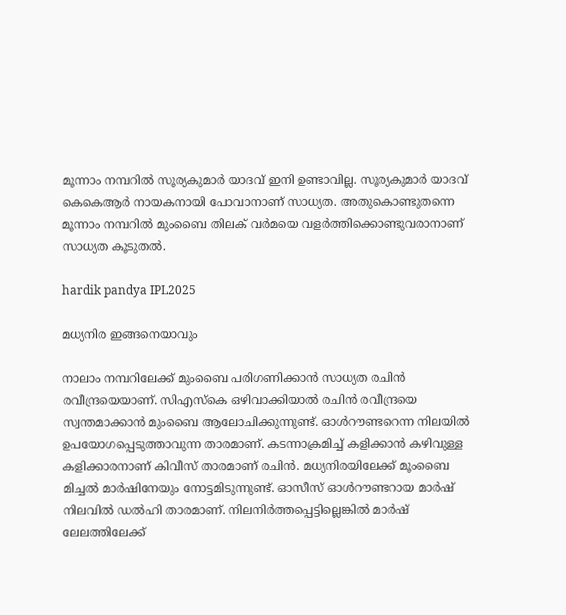മൂന്നാം നമ്പറില്‍ സൂര്യകുമാര്‍ യാദവ് ഇനി ഉണ്ടാവില്ല. സൂര്യകുമാര്‍ യാദവ് കെകെആര്‍ നായകനായി പോവാനാണ് സാധ്യത. അതുകൊണ്ടുതന്നെ മൂന്നാം നമ്പറില്‍ മുംബൈ തിലക് വര്‍മയെ വളര്‍ത്തിക്കൊണ്ടുവരാനാണ് സാധ്യത കൂടുതല്‍.

hardik pandya IPL2025

മധ്യനിര ഇങ്ങനെയാവും

നാലാം നമ്പറിലേക്ക് മുംബൈ പരിഗണിക്കാന്‍ സാധ്യത രചിന്‍ രവീന്ദ്രയെയാണ്. സിഎസ്‌കെ ഒഴിവാക്കിയാല്‍ രചിന്‍ രവീന്ദ്രയെ സ്വന്തമാക്കാന്‍ മുംബൈ ആലോചിക്കുന്നുണ്ട്. ഓള്‍റൗണ്ടറെന്ന നിലയില്‍ ഉപയോഗപ്പെടുത്താവുന്ന താരമാണ്. കടന്നാക്രമിച്ച് കളിക്കാന്‍ കഴിവുള്ള കളിക്കാരനാണ് കിവീസ് താരമാണ് രചിന്‍. മധ്യനിരയിലേക്ക് മൂംബൈ മിച്ചല്‍ മാര്‍ഷിനേയും നോട്ടമിടുന്നുണ്ട്. ഓസീസ് ഓള്‍റൗണ്ടറായ മാര്‍ഷ് നിലവില്‍ ഡല്‍ഹി താരമാണ്. നിലനിര്‍ത്തപ്പെട്ടില്ലെങ്കില്‍ മാര്‍ഷ് ലേലത്തിലേക്ക്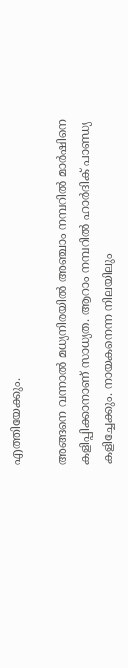എത്തിയേക്കും.

അങ്ങനെ വന്നാല്‍ മധ്യനിരയില്‍ അഞ്ചാം നമ്പറില്‍ മാര്‍ഷിനെ കളിപ്പിക്കാനാണ് സാധ്യത. ആറാം നമ്പറില്‍ ഹാര്‍ദിക് പാണ്ഡ്യ കളിച്ചേക്കും. നായകനെന്ന നിലയിലും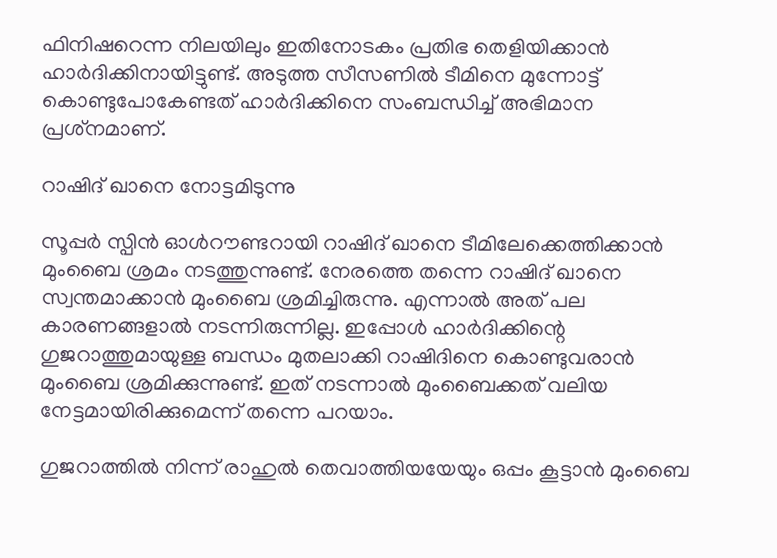ഫിനിഷറെന്ന നിലയിലും ഇതിനോടകം പ്രതിഭ തെളിയിക്കാന്‍ ഹാര്‍ദിക്കിനായിട്ടുണ്ട്. അടുത്ത സീസണില്‍ ടീമിനെ മുന്നോട്ട് കൊണ്ടുപോകേണ്ടത് ഹാര്‍ദിക്കിനെ സംബന്ധിച്ച് അഭിമാന പ്രശ്‌നമാണ്.

റാഷിദ് ഖാനെ നോട്ടമിടുന്നു

സൂപ്പര്‍ സ്പിന്‍ ഓള്‍റൗണ്ടറായി റാഷിദ് ഖാനെ ടീമിലേക്കെത്തിക്കാന്‍ മുംബൈ ശ്രമം നടത്തുന്നുണ്ട്. നേരത്തെ തന്നെ റാഷിദ് ഖാനെ സ്വന്തമാക്കാന്‍ മുംബൈ ശ്രമിച്ചിരുന്നു. എന്നാല്‍ അത് പല കാരണങ്ങളാല്‍ നടന്നിരുന്നില്ല. ഇപ്പോള്‍ ഹാര്‍ദിക്കിന്റെ ഗുജറാത്തുമായുള്ള ബന്ധം മുതലാക്കി റാഷിദിനെ കൊണ്ടുവരാന്‍ മുംബൈ ശ്രമിക്കുന്നുണ്ട്. ഇത് നടന്നാല്‍ മുംബൈക്കത് വലിയ നേട്ടമായിരിക്കുമെന്ന് തന്നെ പറയാം.

ഗുജറാത്തില്‍ നിന്ന് രാഹുല്‍ തെവാത്തിയയേയും ഒപ്പം കൂട്ടാന്‍ മുംബൈ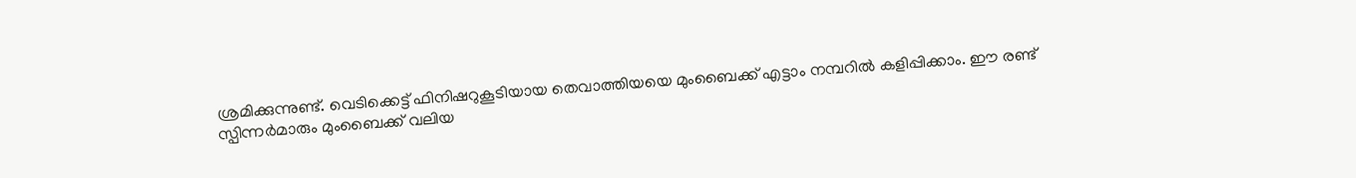ശ്രമിക്കുന്നുണ്ട്. വെടിക്കെട്ട് ഫിനിഷറുകൂടിയായ തെവാത്തിയയെ മുംബൈക്ക് എട്ടാം നമ്പറില്‍ കളിപ്പിക്കാം. ഈ രണ്ട് സ്പിന്നര്‍മാരും മുംബൈക്ക് വലിയ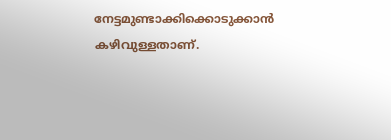നേട്ടമുണ്ടാക്കിക്കൊടുക്കാന്‍ കഴിവുള്ളതാണ്.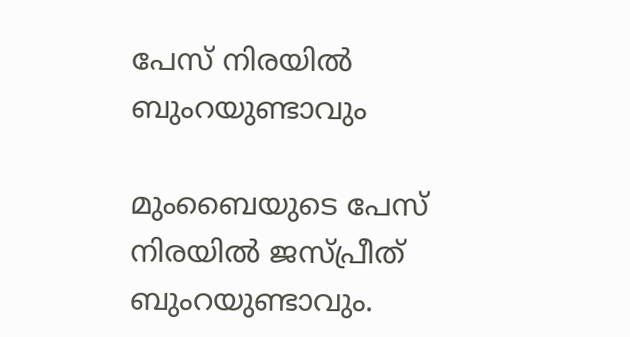പേസ് നിരയില്‍ ബുംറയുണ്ടാവും

മുംബൈയുടെ പേസ് നിരയില്‍ ജസ്പ്രീത് ബുംറയുണ്ടാവും.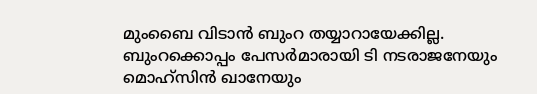മുംബൈ വിടാന്‍ ബുംറ തയ്യാറായേക്കില്ല. ബുംറക്കൊപ്പം പേസര്‍മാരായി ടി നടരാജനേയും മൊഹ്‌സിന്‍ ഖാനേയും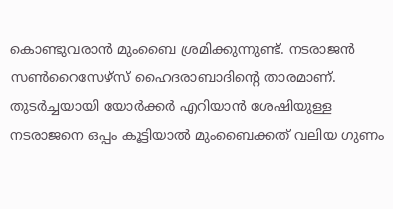കൊണ്ടുവരാന്‍ മുംബൈ ശ്രമിക്കുന്നുണ്ട്. നടരാജന്‍ സണ്‍റൈസേഴ്‌സ് ഹൈദരാബാദിന്റെ താരമാണ്. തുടര്‍ച്ചയായി യോര്‍ക്കര്‍ എറിയാന്‍ ശേഷിയുള്ള നടരാജനെ ഒപ്പം കൂട്ടിയാല്‍ മുംബൈക്കത് വലിയ ഗുണം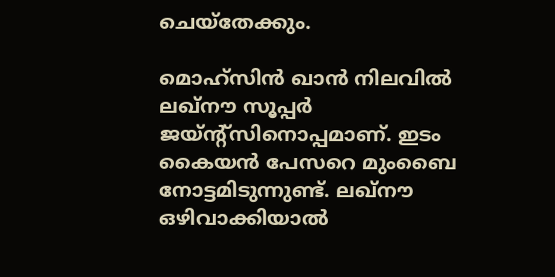ചെയ്‌തേക്കും.

മൊഹ്‌സിന്‍ ഖാന്‍ നിലവില്‍ ലഖ്‌നൗ സൂപ്പര്‍ ജയ്ന്റ്‌സിനൊപ്പമാണ്. ഇടം കൈയന്‍ പേസറെ മുംബൈ നോട്ടമിടുന്നുണ്ട്. ലഖ്‌നൗ ഒഴിവാക്കിയാല്‍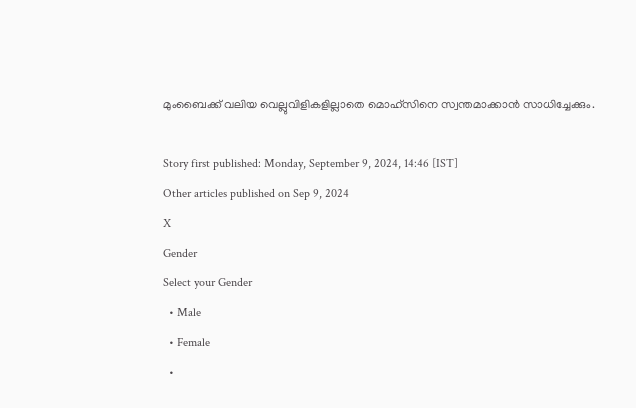മുംബൈക്ക് വലിയ വെല്ലുവിളികളില്ലാതെ മൊഹ്‌സിനെ സ്വന്തമാക്കാന്‍ സാധിച്ചേക്കും.

Story first published: Monday, September 9, 2024, 14:46 [IST]
Other articles published on Sep 9, 2024
X
Gender
Select your Gender
  • Male
  • Female
  •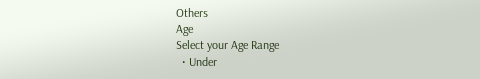Others
Age
Select your Age Range
  • Under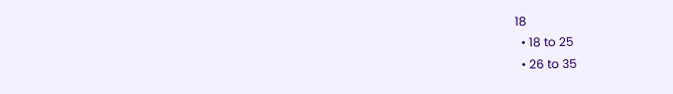18
  • 18 to 25
  • 26 to 35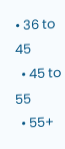• 36 to 45
  • 45 to 55
  • 55+